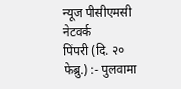न्यूज पीसीएमसी नेटवर्क
पिंपरी (दि. २० फेब्रु.) :- पुलवामा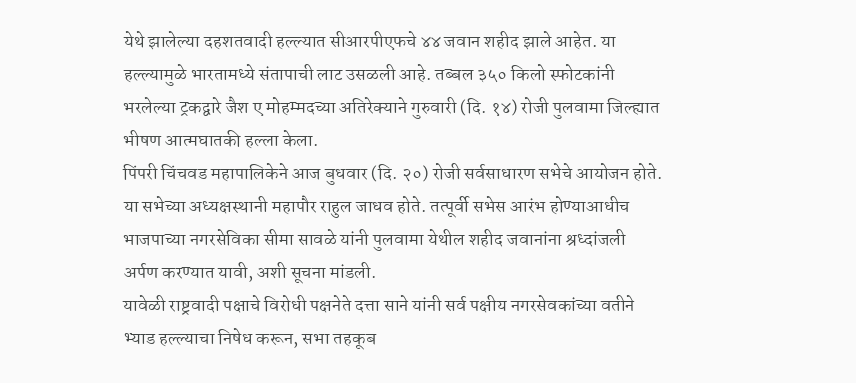येथे झालेल्या दहशतवादी हल्ल्यात सीआरपीएफचे ४४ जवान शहीद झाले आहेत. या हल्ल्यामुळे भारतामध्ये संतापाची लाट उसळली आहे. तब्बल ३५० किलो स्फोटकांनी भरलेल्या ट्रकद्वारे जैश ए मोहम्मदच्या अतिरेक्याने गुरुवारी (दि. १४) रोजी पुलवामा जिल्ह्यात भीषण आत्मघातकी हल्ला केला.
पिंपरी चिंचवड महापालिकेने आज बुधवार (दि. २०) रोजी सर्वसाधारण सभेचे आयोजन होते. या सभेच्या अध्यक्षस्थानी महापौर राहुल जाधव होते. तत्पूर्वी सभेस आरंभ होण्याआधीच भाजपाच्या नगरसेविका सीमा सावळे यांनी पुलवामा येथील शहीद जवानांना श्रध्दांजली अर्पण करण्यात यावी, अशी सूचना मांडली.
यावेळी राष्ट्रवादी पक्षाचे विरोधी पक्षनेते दत्ता साने यांनी सर्व पक्षीय नगरसेवकांच्या वतीने भ्याड हल्ल्याचा निषेध करून, सभा तहकूब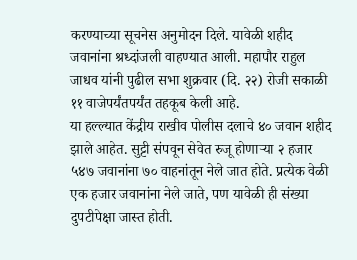करण्याच्या सूचनेस अनुमोदन दिले. यावेळी शहीद जवानांना श्रध्दांजली वाहण्यात आली. महापौर राहुल जाधव यांनी पुढील सभा शुक्रवार (दि. २२) रोजी सकाळी ११ वाजेपर्यंतपर्यंत तहकूब केली आहे.
या हल्ल्यात केंद्रीय राखीव पोलीस दलाचे ४० जवान शहीद झाले आहेत. सुट्टी संपवून सेवेत रुजू होणाऱ्या २ हजार ५४७ जवानांना ७० वाहनांतून नेले जात होते. प्रत्येक वेळी एक हजार जवानांना नेले जाते, पण यावेळी ही संख्या दुपटीपेक्षा जास्त होती.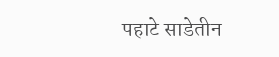पहाटे साडेतीन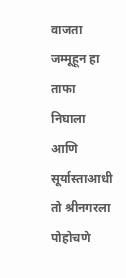वाजता जम्मूहून हा ताफा निघाला आणि सूर्यास्ताआधी तो श्रीनगरला पोहोचणे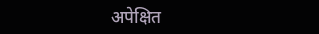अपेक्षित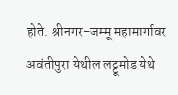होते. श्रीनगर-जम्मू महामार्गावर अवंतीपुरा येथील लट्टूमोड येथे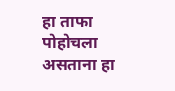हा ताफा पोहोचला असताना हा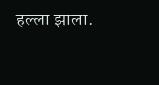हल्ला झाला.